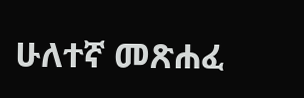ሁለተኛ መጽሐፈ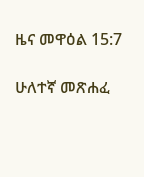ዜና መዋዕል 15:7

ሁለተኛ መጽሐፈ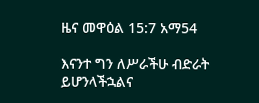ዜና መዋዕል 15:7 አማ54

እናንተ ግን ለሥራችሁ ብድራት ይሆንላችኋልና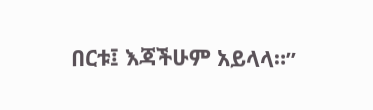በርቱ፤ እጃችሁም አይላላ።”